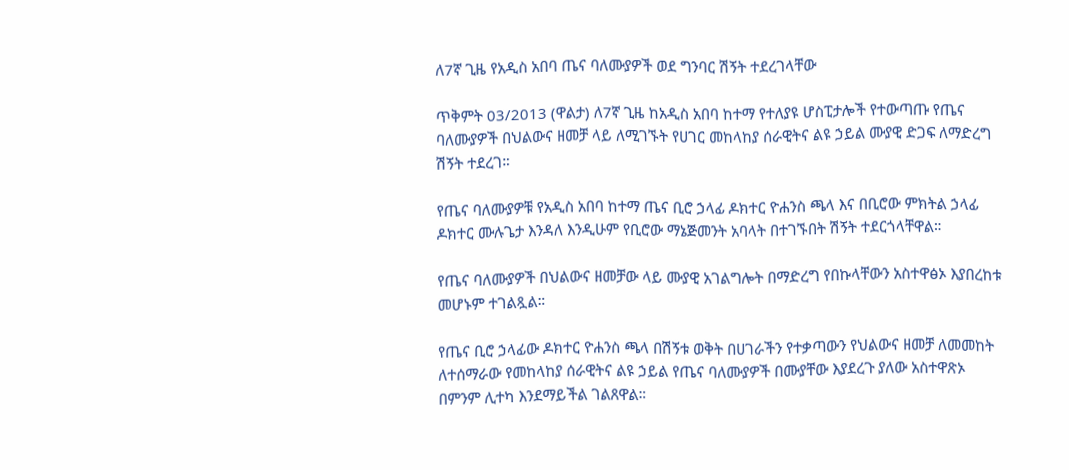ለ7ኛ ጊዜ የአዲስ አበባ ጤና ባለሙያዎች ወደ ግንባር ሽኝት ተደረገላቸው

ጥቅምት 03/2013 (ዋልታ) ለ7ኛ ጊዜ ከአዲስ አበባ ከተማ የተለያዩ ሆስፒታሎች የተውጣጡ የጤና ባለሙያዎች በህልውና ዘመቻ ላይ ለሚገኙት የሀገር መከላከያ ሰራዊትና ልዩ ኃይል ሙያዊ ድጋፍ ለማድረግ ሽኝት ተደረገ።

የጤና ባለሙያዎቹ የአዲስ አበባ ከተማ ጤና ቢሮ ኃላፊ ዶክተር ዮሐንስ ጫላ እና በቢሮው ምክትል ኃላፊ ዶክተር ሙሉጌታ እንዳለ እንዲሁም የቢሮው ማኔጅመንት አባላት በተገኙበት ሽኝት ተደርጎላቸዋል።

የጤና ባለሙያዎች በህልውና ዘመቻው ላይ ሙያዊ አገልግሎት በማድረግ የበኩላቸውን አስተዋፅኦ እያበረከቱ መሆኑም ተገልጿል።

የጤና ቢሮ ኃላፊው ዶክተር ዮሐንስ ጫላ በሽኝቱ ወቅት በሀገራችን የተቃጣውን የህልውና ዘመቻ ለመመከት ለተሰማራው የመከላከያ ሰራዊትና ልዩ ኃይል የጤና ባለሙያዎች በሙያቸው እያደረጉ ያለው አስተዋጽኦ በምንም ሊተካ እንደማይችል ገልጸዋል።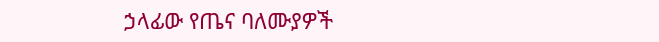ኃላፊው የጤና ባለሙያዎች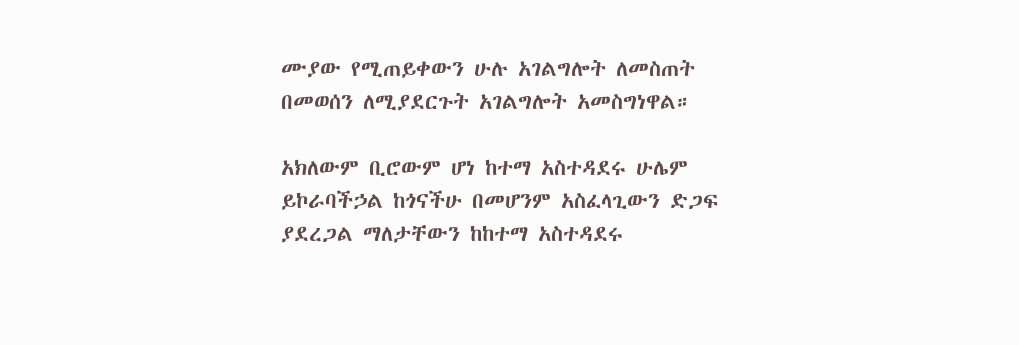ሙያው የሚጠይቀውን ሁሉ አገልግሎት ለመስጠት በመወሰን ለሚያደርጉት አገልግሎት አመስግነዋል።

አክለውም ቢሮውም ሆነ ከተማ አስተዳደሩ ሁሌም ይኮራባችኃል ከጎናችሁ በመሆንም አስፈላጊውን ድጋፍ ያደረጋል ማለታቸውን ከከተማ አስተዳደሩ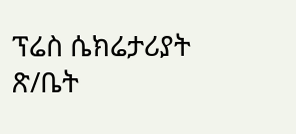ፕሬስ ሴክሬታሪያት ጽ/ቤት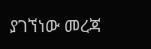ያገኘነው መረጃ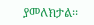ያመለክታል፡፡